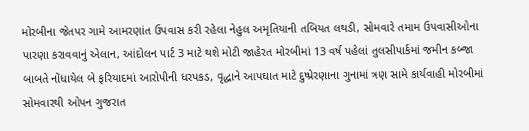મોરબીના જેતપર ગામે આમરણાંત ઉપવાસ કરી રહેલા નેહુલ અમૃતિયાની તબિયત લથડી, સોમવારે તમામ ઉપવાસીઓના પારણા કરાવવાનું એલાન, આંદોલન પાર્ટ 3 માટે થશે મોટી જાહેરત મોરબીમાં 13 વર્ષ પહેલાં તુલસીપાર્કમાં જમીન કબ્જા બાબતે નોંધાયેલ બે ફરિયાદમાં આરોપીની ધરપકડ, વૃદ્ધાને આપઘાત માટે દુષ્પ્રેરણાના ગુનામાં ત્રણ સામે કાર્યવાહી મોરબીમાં સોમવારથી ઓપન ગુજરાત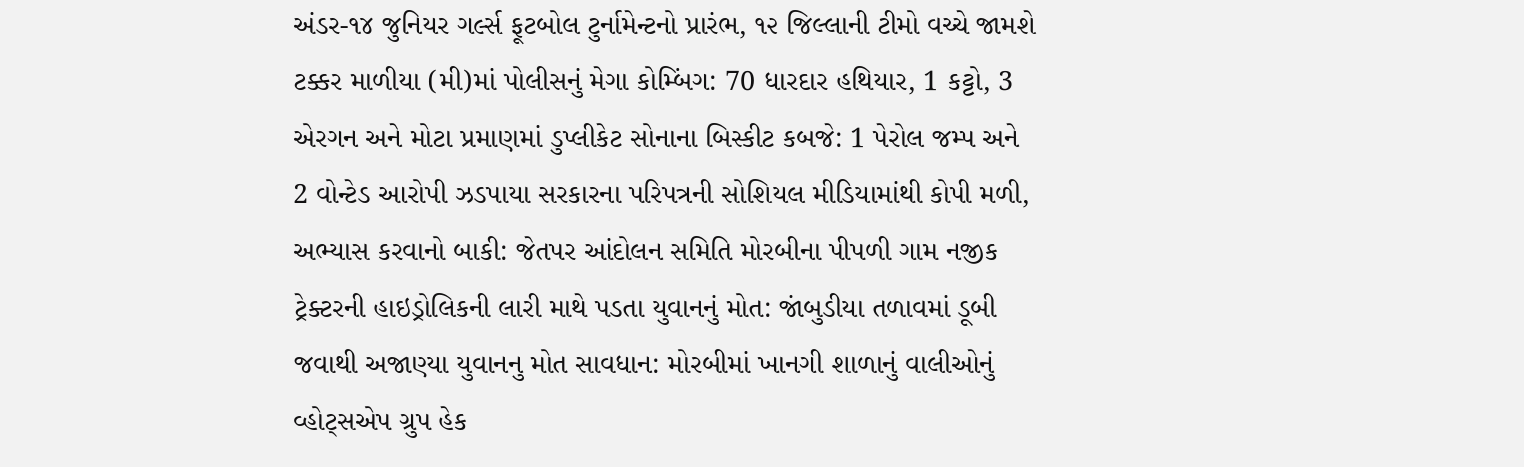અંડર-૧૪ જુનિયર ગર્લ્સ ફૂટબોલ ટુર્નામેન્ટનો પ્રારંભ, ૧૨ જિલ્લાની ટીમો વચ્ચે જામશે ટક્કર માળીયા (મી)માં પોલીસનું મેગા કોમ્બિંગ: 70 ધારદાર હથિયાર, 1 કટ્ટો, 3 એરગન અને મોટા પ્રમાણમાં ડુપ્લીકેટ સોનાના બિસ્કીટ કબજે: 1 પેરોલ જમ્પ અને 2 વોન્ટેડ આરોપી ઝડપાયા સરકારના પરિપત્રની સોશિયલ મીડિયામાંથી કોપી મળી, અભ્યાસ કરવાનો બાકી: જેતપર આંદોલન સમિતિ મોરબીના પીપળી ગામ નજીક ટ્રેક્ટરની હાઇડ્રોલિકની લારી માથે પડતા યુવાનનું મોત: જાંબુડીયા તળાવમાં ડૂબી જવાથી અજાણ્યા યુવાનનુ મોત સાવધાન: મોરબીમાં ખાનગી શાળાનું વાલીઓનું વ્હોટ્સએપ ગ્રુપ હેક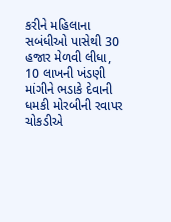કરીને મહિલાના સબંધીઓ પાસેથી 30 હજાર મેળવી લીધા, 10 લાખની ખંડણી માંગીને ભડાકે દેવાની ધમકી મોરબીની રવાપર ચોકડીએ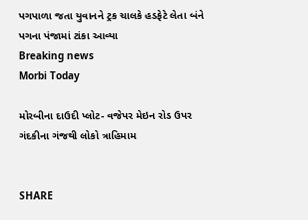પગપાળા જતા યુવાનને ટ્રક ચાલકે હડફેટે લેતા બંને પગના પંજામાં ટાંકા આવ્યા
Breaking news
Morbi Today

મોરબીના દાઉદી પ્લોટ- વજેપર મેઇન રોડ ઉપર ગંદકીના ગંજથી લોકો ત્રાહિમામ


SHARE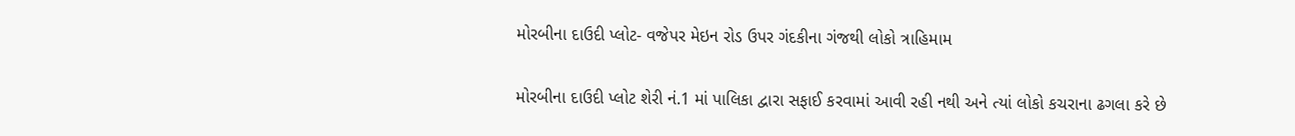મોરબીના દાઉદી પ્લોટ- વજેપર મેઇન રોડ ઉપર ગંદકીના ગંજથી લોકો ત્રાહિમામ

મોરબીના દાઉદી પ્લોટ શેરી નં.1 માં પાલિકા દ્વારા સફાઈ કરવામાં આવી રહી નથી અને ત્યાં લોકો કચરાના ઢગલા કરે છે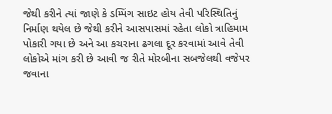જેથી કરીને ત્યાં જાણે કે ડમ્પિંગ સાઇટ હોય તેવી પરિસ્થિતિનું નિર્માણ થયેલ છે જેથી કરીને આસપાસમાં રહેતા લોકો ત્રાહિમામ પોકારી ગયા છે અને આ કચરાના ઢગલા દૂર કરવામાં આવે તેવી લોકોએ માંગ કરી છે આવી જ રીતે મોરબીના સબજેલથી વજેપર જવાના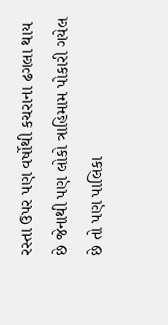રસ્તા ઉપર પણ વર્ષોથી કચરાના ઢગલા થાય છે જેનાથી પણ લોકો ત્રાહિમામ પોકારી ગયેલ છે તો પણ પાલિકા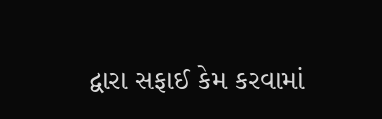દ્વારા સફાઈ કેમ કરવામાં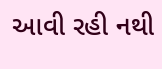આવી રહી નથી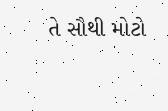તે સૌથી મોટો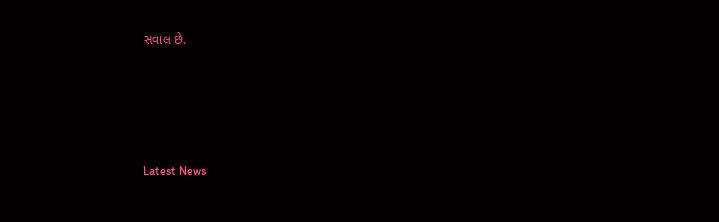સવાલ છે.






Latest News